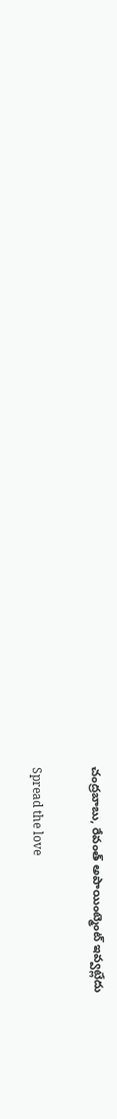చంద్ర‌బాబు, రేవంత్ అపాయింట్మెంట్ ఇవ్వట్లేదు

Spread the love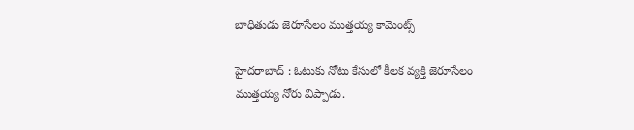బాధితుడు జెరూసేలం ముత్త‌య్య కామెంట్స్

హైద‌రాబాద్ : ఓటుకు నోటు కేసులో కీల‌క వ్య‌క్తి జెరూసేలం ముత్త‌య్య నోరు విప్పాడు.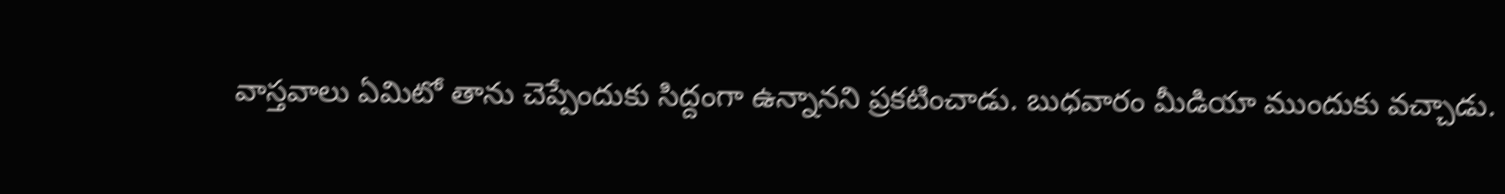వాస్త‌వాలు ఏమిటో తాను చెప్పేందుకు సిద్దంగా ఉన్నాన‌ని ప్ర‌క‌టించాడు. బుధ‌వారం మీడియా ముందుకు వ‌చ్చాడు.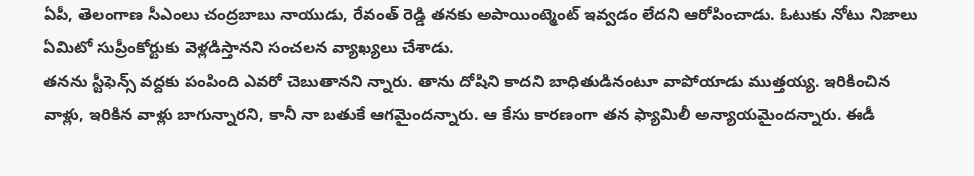ఏపీ, తెలంగాణ సీఎంలు చంద్ర‌బాబు నాయుడు, రేవంత్ రెడ్డి త‌న‌కు అపాయింట్మెంట్ ఇవ్వ‌డం లేద‌ని ఆరోపించాడు. ఓటుకు నోటు నిజాలు ఏమిటో సుప్రీంకోర్టుకు వెళ్ల‌డిస్తాన‌ని సంచ‌ల‌న వ్యాఖ్య‌లు చేశాడు.
త‌న‌ను స్టీఫెన్స్ వద్దకు పంపింది ఎవరో చెబుతాన‌ని న్నారు. తాను దోషిని కాద‌ని బాధితుడినంటూ వాపోయాడు ముత్త‌య్య‌. ఇరికించిన వాళ్లు, ఇరికిన వాళ్లు బాగున్నార‌ని, కానీ నా బ‌తుకే ఆగ‌మైంద‌న్నారు. ఆ కేసు కార‌ణంగా త‌న ఫ్యామిలీ అన్యాయ‌మైంద‌న్నారు. ఈడీ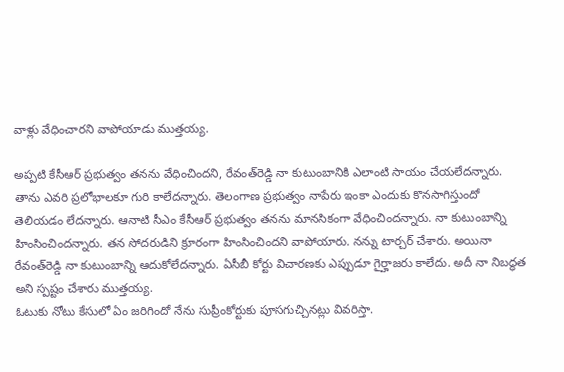వాళ్లు వేధించార‌ని వాపోయాడు ముత్త‌య్య‌.

అప్పటి కేసీఆర్ ప్రభుత్వం త‌న‌ను వేధించింద‌ని, రేవంత్‌రెడ్డి నా కుటుంబానికి ఎలాంటి సాయం చేయ‌లేద‌న్నారు. తాను ఎవరి ప్రలోభాలకూ గురి కాలేద‌న్నారు. తెలంగాణ ప్రభుత్వం నాపేరు ఇంకా ఎందుకు కొనసాగిస్తుందో తెలియడం లేద‌న్నారు. ఆనాటి సీఎం కేసీఆర్ ప్రభుత్వం త‌న‌ను మానసికంగా వేధించిందన్నారు. నా కుటుంబాన్ని హింసించిందన్నారు. త‌న సోద‌రుడిని క్రూరంగా హింసించింద‌ని వాపోయారు. నన్ను టార్చర్ చేశారు. అయినా రేవంత్‌రెడ్డి నా కుటుంబాన్ని ఆదుకోలేదన్నారు. ఏసీబీ కోర్టు విచారణకు ఎప్పుడూ గైర్హాజరు కాలేదు. అదీ నా నిబద్ధత అని స్ప‌ష్టం చేశారు ముత్త‌య్య‌.
ఓటుకు నోటు కేసులో ఏం జరిగిందో నేను సుప్రీంకోర్టుకు పూసగుచ్చినట్లు వివరిస్తా.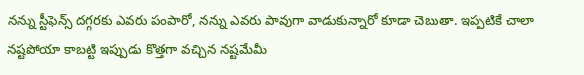నన్ను స్టీఫెన్స్ దగ్గరకు ఎవరు పంపారో, నన్ను ఎవరు పావుగా వాడుకున్నారో కూడా చెబుతా. ఇప్పటికే చాలా నష్టపోయా కాబట్టి ఇప్పుడు కొత్తగా వచ్చిన నష్టమేమీ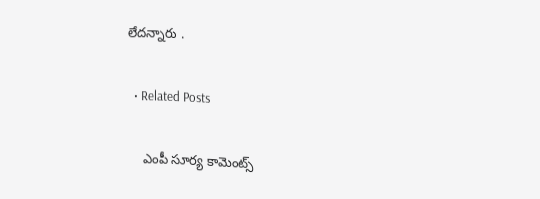లేద‌న్నారు .

  • Related Posts

    ఎంపీ సూర్య కామెంట్స్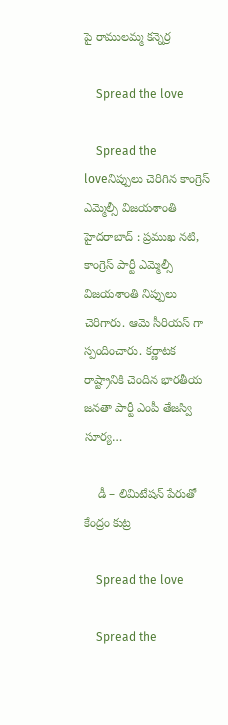పై రాముల‌మ్మ కన్నెర్ర‌

    Spread the love

    Spread the loveనిప్పులు చెరిగిన కాంగ్రెస్ ఎమ్మెల్సీ విజ‌య‌శాంతి హైద‌రాబాద్ : ప్ర‌ముఖ న‌టి, కాంగ్రెస్ పార్టీ ఎమ్మెల్సీ విజ‌య‌శాంతి నిప్పులు చెరిగారు. ఆమె సీరియ‌స్ గా స్పందించారు. క‌ర్ణాట‌క రాష్ట్రానికి చెందిన భార‌తీయ జ‌న‌తా పార్టీ ఎంపీ తేజ‌స్వి సూర్య…

    డీ – లిమిటేష‌న్ పేరుతో కేంద్రం కుట్ర‌

    Spread the love

    Spread the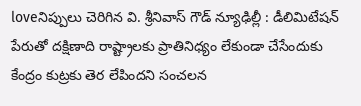loveనిప్పులు చెరిగిన వి. శ్రీ‌నివాస్ గౌడ్ న్యూఢిల్లీ : డీలిమిటేష‌న్ పేరుతో ద‌క్షిణాది రాష్ట్రాల‌కు ప్రాతినిధ్యం లేకుండా చేసేందుకు కేంద్రం కుట్ర‌కు తెర లేపింద‌ని సంచ‌ల‌న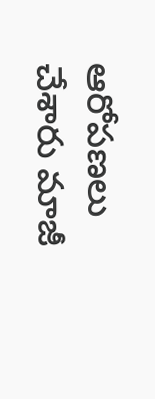ఆరోప‌ణ‌లు చేశారు మాజీ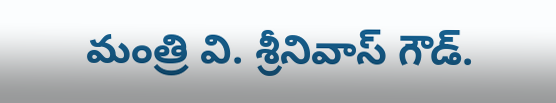మంత్రి వి. శ్రీ‌నివాస్ గౌడ్.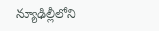న్యూఢిల్లీలోని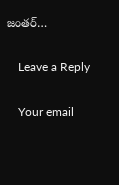జంత‌ర్…

    Leave a Reply

    Your email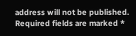address will not be published. Required fields are marked *